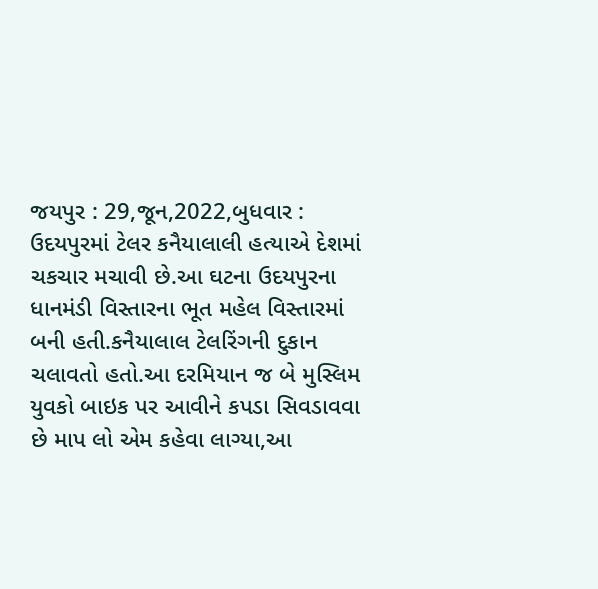જયપુર : 29,જૂન,2022,બુધવાર : ઉદયપુરમાં ટેલર કનૈયાલાલી હત્યાએ દેશમાં ચકચાર મચાવી છે.આ ઘટના ઉદયપુરના ધાનમંડી વિસ્તારના ભૂત મહેલ વિસ્તારમાં બની હતી.કનૈયાલાલ ટેલરિંગની દુકાન ચલાવતો હતો.આ દરમિયાન જ બે મુસ્લિમ યુવકો બાઇક પર આવીને કપડા સિવડાવવા છે માપ લો એમ કહેવા લાગ્યા,આ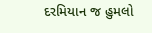દરમિયાન જ હુમલો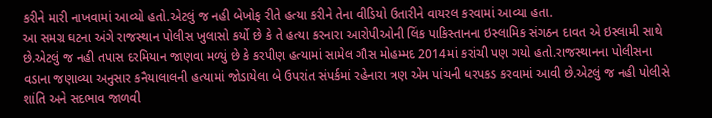કરીને મારી નાખવામાં આવ્યો હતો.એટલું જ નહી બેખોફ રીતે હત્યા કરીને તેના વીડિયો ઉતારીને વાયરલ કરવામાં આવ્યા હતા.
આ સમગ્ર ઘટના અંગે રાજસ્થાન પોલીસ ખુલાસો કર્યો છે કે તે હત્યા કરનારા આરોપીઓની લિંક પાકિસ્તાનના ઇસ્લામિક સંગઠન દાવત એ ઇસ્લામી સાથે છે.એટલું જ નહી તપાસ દરમિયાન જાણવા મળ્યું છે કે કરપીણ હત્યામાં સામેલ ગૌસ મોહમ્મદ 2014માં કરાંચી પણ ગયો હતો.રાજસ્થાનના પોલીસના વડાના જણાવ્યા અનુસાર કનૈયાલાલની હત્યામાં જોડાયેલા બે ઉપરાંત સંપર્કમાં રહેનારા ત્રણ એમ પાંચની ધરપકડ કરવામાં આવી છે.એટલું જ નહી પોલીસે શાંતિ અને સદભાવ જાળવી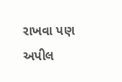રાખવા પણ અપીલ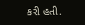કરી હતી.